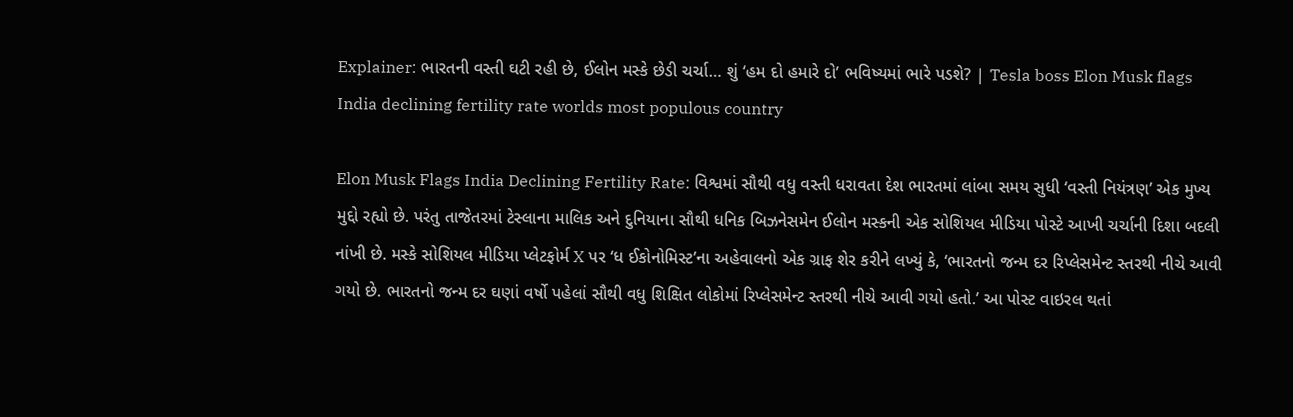Explainer: ભારતની વસ્તી ઘટી રહી છે, ઈલોન મસ્કે છેડી ચર્ચા… શું ‘હમ દો હમારે દો’ ભવિષ્યમાં ભારે પડશે? | Tesla boss Elon Musk flags India declining fertility rate worlds most populous country

Elon Musk Flags India Declining Fertility Rate: વિશ્વમાં સૌથી વધુ વસ્તી ધરાવતા દેશ ભારતમાં લાંબા સમય સુધી ‘વસ્તી નિયંત્રણ’ એક મુખ્ય મુદ્દો રહ્યો છે. પરંતુ તાજેતરમાં ટેસ્લાના માલિક અને દુનિયાના સૌથી ધનિક બિઝનેસમેન ઈલોન મસ્કની એક સોશિયલ મીડિયા પોસ્ટે આખી ચર્ચાની દિશા બદલી નાંખી છે. મસ્કે સોશિયલ મીડિયા પ્લેટફોર્મ X પર ‘ધ ઈકોનોમિસ્ટ’ના અહેવાલનો એક ગ્રાફ શેર કરીને લખ્યું કે, ‘ભારતનો જન્મ દર રિપ્લેસમેન્ટ સ્તરથી નીચે આવી ગયો છે. ભારતનો જન્મ દર ઘણાં વર્ષો પહેલાં સૌથી વધુ શિક્ષિત લોકોમાં રિપ્લેસમેન્ટ સ્તરથી નીચે આવી ગયો હતો.’ આ પોસ્ટ વાઇરલ થતાં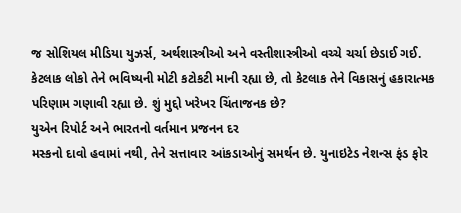જ સોશિયલ મીડિયા યુઝર્સ, અર્થશાસ્ત્રીઓ અને વસ્તીશાસ્ત્રીઓ વચ્ચે ચર્ચા છેડાઈ ગઈ. કેટલાક લોકો તેને ભવિષ્યની મોટી કટોકટી માની રહ્યા છે, તો કેટલાક તેને વિકાસનું હકારાત્મક પરિણામ ગણાવી રહ્યા છે. શું મુદ્દો ખરેખર ચિંતાજનક છે?
યુએન રિપોર્ટ અને ભારતનો વર્તમાન પ્રજનન દર
મસ્કનો દાવો હવામાં નથી, તેને સત્તાવાર આંકડાઓનું સમર્થન છે. યુનાઇટેડ નેશન્સ ફંડ ફોર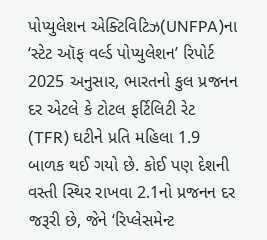પોપ્યુલેશન એક્ટિવિટિઝ(UNFPA)ના ‘સ્ટેટ ઑફ વર્લ્ડ પોપ્યુલેશન’ રિપોર્ટ 2025 અનુસાર, ભારતનો કુલ પ્રજનન દર એટલે કે ટોટલ ફર્ટિલિટી રેટ (TFR) ઘટીને પ્રતિ મહિલા 1.9 બાળક થઈ ગયો છે. કોઈ પણ દેશની વસ્તી સ્થિર રાખવા 2.1નો પ્રજનન દર જરૂરી છે, જેને ‘રિપ્લેસમેન્ટ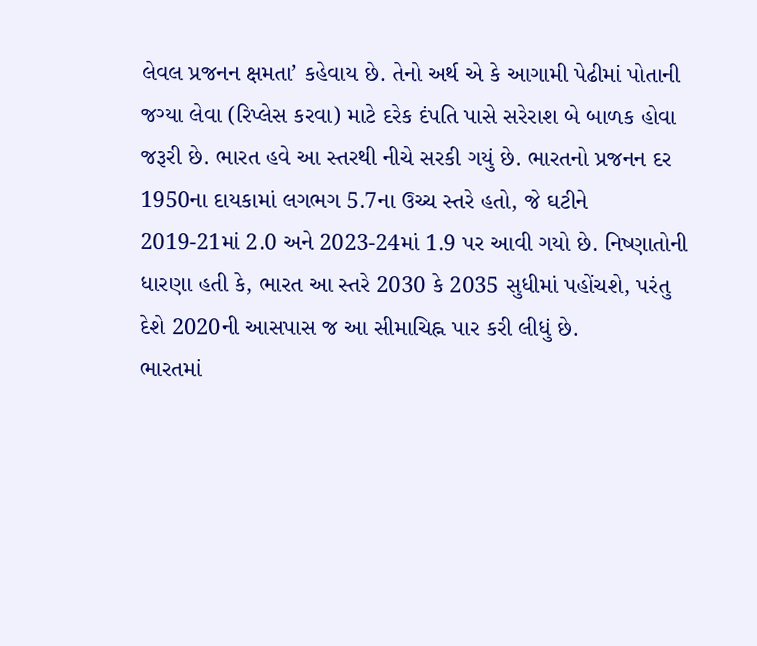લેવલ પ્રજનન ક્ષમતા’ કહેવાય છે. તેનો અર્થ એ કે આગામી પેઢીમાં પોતાની જગ્યા લેવા (રિપ્લેસ કરવા) માટે દરેક દંપતિ પાસે સરેરાશ બે બાળક હોવા જરૂરી છે. ભારત હવે આ સ્તરથી નીચે સરકી ગયું છે. ભારતનો પ્રજનન દર 1950ના દાયકામાં લગભગ 5.7ના ઉચ્ચ સ્તરે હતો, જે ઘટીને 2019-21માં 2.0 અને 2023-24માં 1.9 પર આવી ગયો છે. નિષ્ણાતોની ધારણા હતી કે, ભારત આ સ્તરે 2030 કે 2035 સુધીમાં પહોંચશે, પરંતુ દેશે 2020ની આસપાસ જ આ સીમાચિહ્ન પાર કરી લીધું છે.
ભારતમાં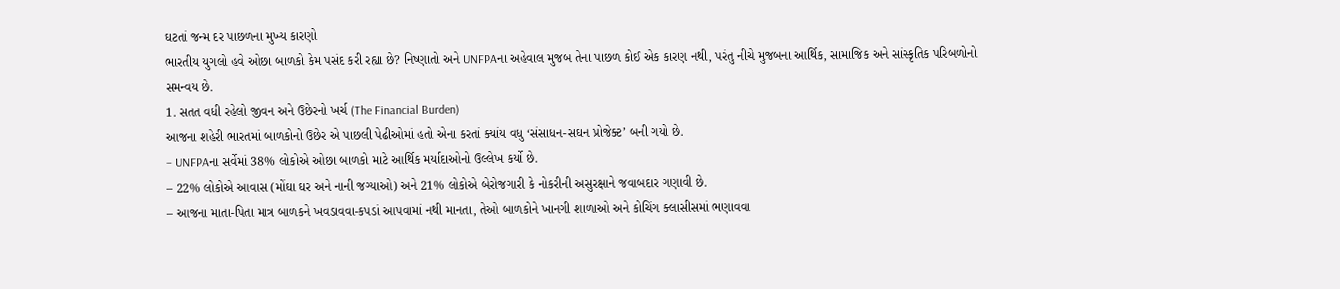ઘટતાં જન્મ દર પાછળના મુખ્ય કારણો
ભારતીય યુગલો હવે ઓછા બાળકો કેમ પસંદ કરી રહ્યા છે? નિષ્ણાતો અને UNFPAના અહેવાલ મુજબ તેના પાછળ કોઈ એક કારણ નથી, પરંતુ નીચે મુજબના આર્થિક, સામાજિક અને સાંસ્કૃતિક પરિબળોનો સમન્વય છે.
1. સતત વધી રહેલો જીવન અને ઉછેરનો ખર્ચ (The Financial Burden)
આજના શહેરી ભારતમાં બાળકોનો ઉછેર એ પાછલી પેઢીઓમાં હતો એના કરતાં ક્યાંય વધુ ‘સંસાધન-સઘન પ્રોજેક્ટ’ બની ગયો છે.
– UNFPAના સર્વેમાં 38% લોકોએ ઓછા બાળકો માટે આર્થિક મર્યાદાઓનો ઉલ્લેખ કર્યો છે.
– 22% લોકોએ આવાસ (મોંઘા ઘર અને નાની જગ્યાઓ) અને 21% લોકોએ બેરોજગારી કે નોકરીની અસુરક્ષાને જવાબદાર ગણાવી છે.
– આજના માતા-પિતા માત્ર બાળકને ખવડાવવા-કપડાં આપવામાં નથી માનતા, તેઓ બાળકોને ખાનગી શાળાઓ અને કોચિંગ ક્લાસીસમાં ભણાવવા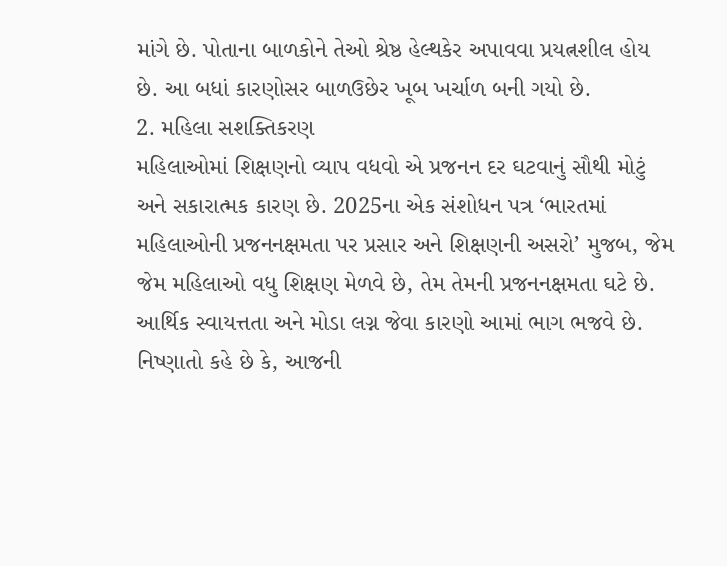માંગે છે. પોતાના બાળકોને તેઓ શ્રેષ્ઠ હેલ્થકેર અપાવવા પ્રયત્નશીલ હોય છે. આ બધાં કારણોસર બાળઉછેર ખૂબ ખર્ચાળ બની ગયો છે.
2. મહિલા સશક્તિકરણ
મહિલાઓમાં શિક્ષણનો વ્યાપ વધવો એ પ્રજનન દર ઘટવાનું સૌથી મોટું અને સકારાત્મક કારણ છે. 2025ના એક સંશોધન પત્ર ‘ભારતમાં મહિલાઓની પ્રજનનક્ષમતા પર પ્રસાર અને શિક્ષણની અસરો’ મુજબ, જેમ જેમ મહિલાઓ વધુ શિક્ષણ મેળવે છે, તેમ તેમની પ્રજનનક્ષમતા ઘટે છે. આર્થિક સ્વાયત્તતા અને મોડા લગ્ન જેવા કારણો આમાં ભાગ ભજવે છે. નિષ્ણાતો કહે છે કે, આજની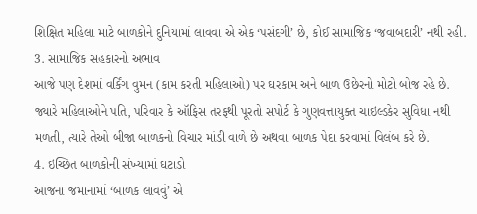શિક્ષિત મહિલા માટે બાળકોને દુનિયામાં લાવવા એ એક ‘પસંદગી’ છે, કોઈ સામાજિક ‘જવાબદારી’ નથી રહી.
3. સામાજિક સહકારનો અભાવ
આજે પણ દેશમાં વર્કિંગ વુમન (કામ કરતી મહિલાઓ) પર ઘરકામ અને બાળ ઉછેરનો મોટો બોજ રહે છે. જ્યારે મહિલાઓને પતિ, પરિવાર કે ઑફિસ તરફથી પૂરતો સપોર્ટ કે ગુણવત્તાયુક્ત ચાઇલ્ડકેર સુવિધા નથી મળતી, ત્યારે તેઓ બીજા બાળકનો વિચાર માંડી વાળે છે અથવા બાળક પેદા કરવામાં વિલંબ કરે છે.
4. ઇચ્છિત બાળકોની સંખ્યામાં ઘટાડો
આજના જમાનામાં ‘બાળક લાવવું’ એ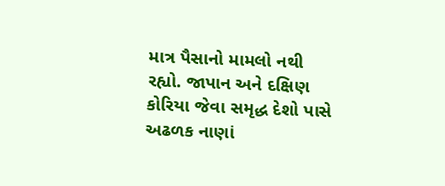માત્ર પૈસાનો મામલો નથી રહ્યો. જાપાન અને દક્ષિણ કોરિયા જેવા સમૃદ્ધ દેશો પાસે અઢળક નાણાં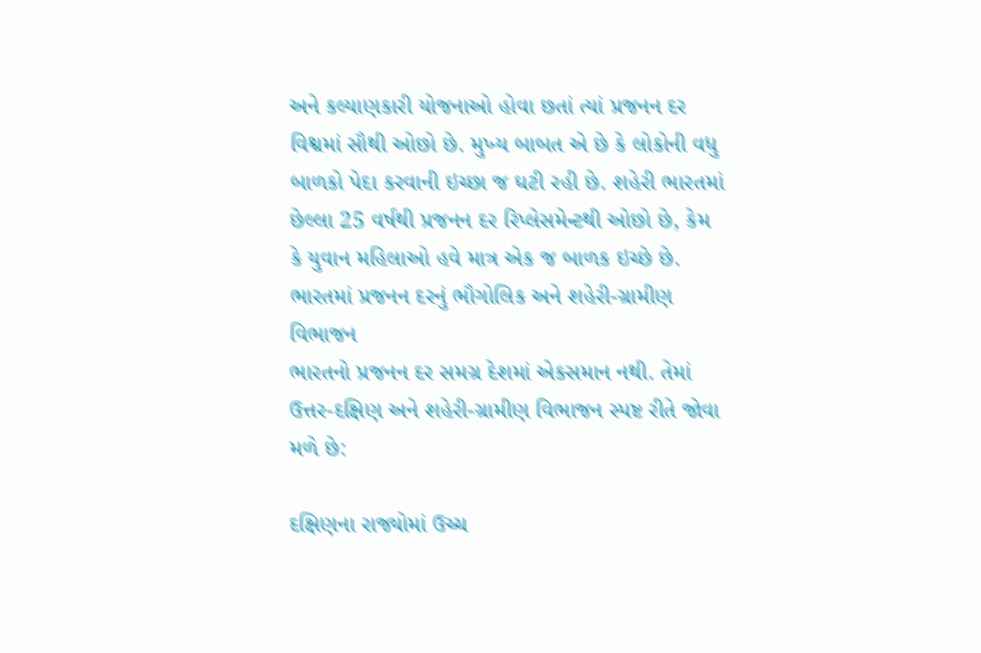અને કલ્યાણકારી યોજનાઓ હોવા છતાં ત્યાં પ્રજનન દર વિશ્વમાં સૌથી ઓછો છે. મુખ્ય બાબત એ છે કે લોકોની વધુ બાળકો પેદા કરવાની ઇચ્છા જ ઘટી રહી છે. શહેરી ભારતમાં છેલ્લા 25 વર્ષથી પ્રજનન દર રિપ્લેસમેન્ટથી ઓછો છે, કેમ કે યુવાન મહિલાઓ હવે માત્ર એક જ બાળક ઇચ્છે છે.
ભારતમાં પ્રજનન દરનું ભૌગોલિક અને શહેરી-ગ્રામીણ વિભાજન
ભારતનો પ્રજનન દર સમગ્ર દેશમાં એકસમાન નથી. તેમાં ઉત્તર-દક્ષિણ અને શહેરી-ગ્રામીણ વિભાજન સ્પષ્ટ રીતે જોવા મળે છે:

દક્ષિણના રાજ્યોમાં ઉચ્ચ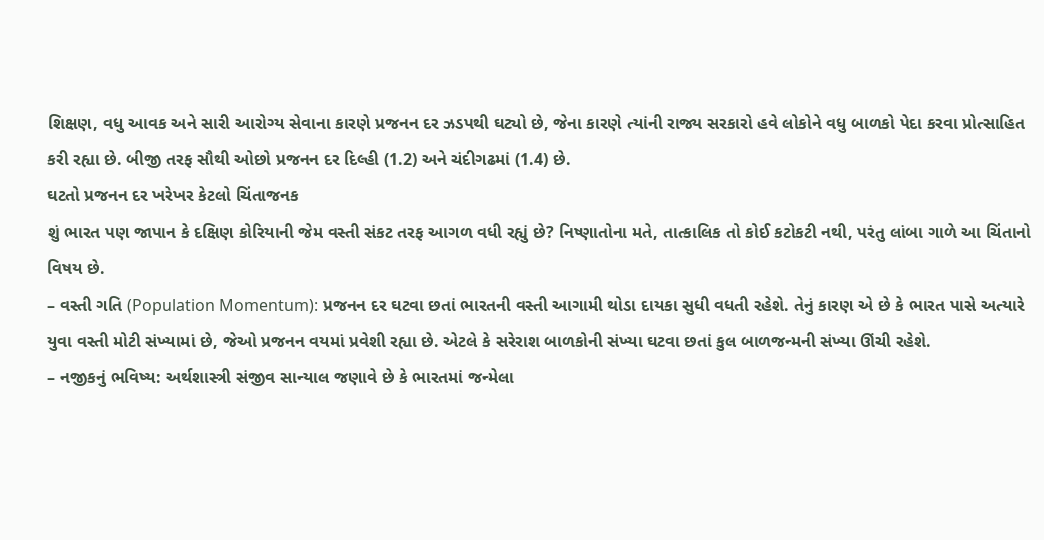શિક્ષણ, વધુ આવક અને સારી આરોગ્ય સેવાના કારણે પ્રજનન દર ઝડપથી ઘટ્યો છે, જેના કારણે ત્યાંની રાજ્ય સરકારો હવે લોકોને વધુ બાળકો પેદા કરવા પ્રોત્સાહિત કરી રહ્યા છે. બીજી તરફ સૌથી ઓછો પ્રજનન દર દિલ્હી (1.2) અને ચંદીગઢમાં (1.4) છે.
ઘટતો પ્રજનન દર ખરેખર કેટલો ચિંતાજનક
શું ભારત પણ જાપાન કે દક્ષિણ કોરિયાની જેમ વસ્તી સંકટ તરફ આગળ વધી રહ્યું છે? નિષ્ણાતોના મતે, તાત્કાલિક તો કોઈ કટોકટી નથી, પરંતુ લાંબા ગાળે આ ચિંતાનો વિષય છે.
– વસ્તી ગતિ (Population Momentum): પ્રજનન દર ઘટવા છતાં ભારતની વસ્તી આગામી થોડા દાયકા સુધી વધતી રહેશે. તેનું કારણ એ છે કે ભારત પાસે અત્યારે યુવા વસ્તી મોટી સંખ્યામાં છે, જેઓ પ્રજનન વયમાં પ્રવેશી રહ્યા છે. એટલે કે સરેરાશ બાળકોની સંખ્યા ઘટવા છતાં કુલ બાળજન્મની સંખ્યા ઊંચી રહેશે.
– નજીકનું ભવિષ્ય: અર્થશાસ્ત્રી સંજીવ સાન્યાલ જણાવે છે કે ભારતમાં જન્મેલા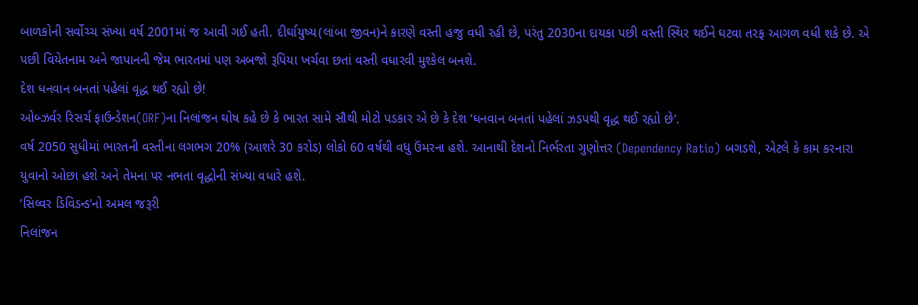બાળકોની સર્વોચ્ચ સંખ્યા વર્ષ 2001માં જ આવી ગઈ હતી. દીર્ઘાયુષ્ય(લાંબા જીવન)ને કારણે વસ્તી હજુ વધી રહી છે, પરંતુ 2030ના દાયકા પછી વસ્તી સ્થિર થઈને ઘટવા તરફ આગળ વધી શકે છે. એ પછી વિયેતનામ અને જાપાનની જેમ ભારતમાં પણ અબજો રૂપિયા ખર્ચવા છતાં વસ્તી વધારવી મુશ્કેલ બનશે.
દેશ ધનવાન બનતાં પહેલાં વૃદ્ધ થઈ રહ્યો છે!
ઓબ્ઝર્વર રિસર્ચ ફાઉન્ડેશન(ORF)ના નિલાંજન ઘોષ કહે છે કે ભારત સામે સૌથી મોટો પડકાર એ છે કે દેશ ‘ધનવાન બનતાં પહેલાં ઝડપથી વૃદ્ધ થઈ રહ્યો છે’.
વર્ષ 2050 સુધીમાં ભારતની વસ્તીના લગભગ 20% (આશરે 30 કરોડ) લોકો 60 વર્ષથી વધુ ઉંમરના હશે. આનાથી દેશનો નિર્ભરતા ગુણોત્તર (Dependency Ratio) બગડશે, એટલે કે કામ કરનારા યુવાનો ઓછા હશે અને તેમના પર નભતા વૃદ્ધોની સંખ્યા વધારે હશે.
‘સિલ્વર ડિવિડન્ડ’નો અમલ જરૂરી
નિલાંજન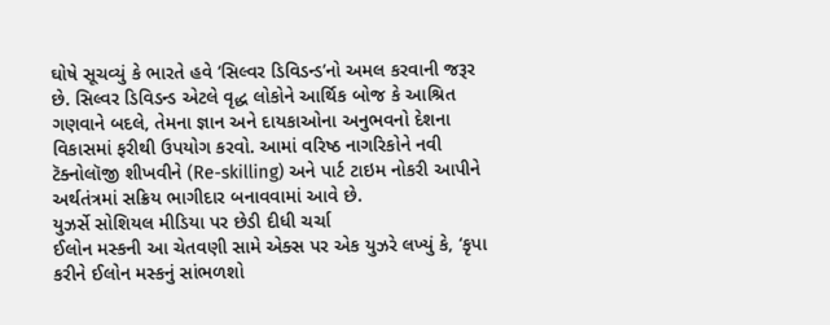ઘોષે સૂચવ્યું કે ભારતે હવે ‘સિલ્વર ડિવિડન્ડ’નો અમલ કરવાની જરૂર છે. સિલ્વર ડિવિડન્ડ એટલે વૃદ્ધ લોકોને આર્થિક બોજ કે આશ્રિત ગણવાને બદલે, તેમના જ્ઞાન અને દાયકાઓના અનુભવનો દેશના વિકાસમાં ફરીથી ઉપયોગ કરવો. આમાં વરિષ્ઠ નાગરિકોને નવી ટૅક્નોલૉજી શીખવીને (Re-skilling) અને પાર્ટ ટાઇમ નોકરી આપીને અર્થતંત્રમાં સક્રિય ભાગીદાર બનાવવામાં આવે છે.
યુઝર્સે સોશિયલ મીડિયા પર છેડી દીધી ચર્ચા
ઈલોન મસ્કની આ ચેતવણી સામે એક્સ પર એક યુઝરે લખ્યું કે, ‘કૃપા કરીને ઈલોન મસ્કનું સાંભળશો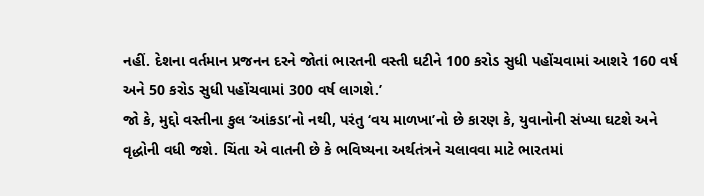નહીં. દેશના વર્તમાન પ્રજનન દરને જોતાં ભારતની વસ્તી ઘટીને 100 કરોડ સુધી પહોંચવામાં આશરે 160 વર્ષ અને 50 કરોડ સુધી પહોંચવામાં 300 વર્ષ લાગશે.’
જો કે, મુદ્દો વસ્તીના કુલ ‘આંકડા’નો નથી, પરંતુ ‘વય માળખા’નો છે કારણ કે, યુવાનોની સંખ્યા ઘટશે અને વૃદ્ધોની વધી જશે. ચિંતા એ વાતની છે કે ભવિષ્યના અર્થતંત્રને ચલાવવા માટે ભારતમાં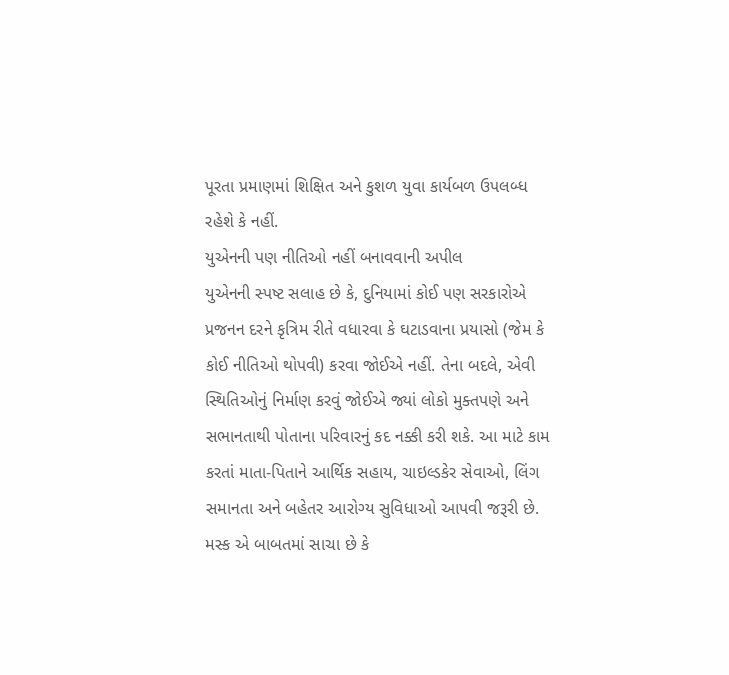પૂરતા પ્રમાણમાં શિક્ષિત અને કુશળ યુવા કાર્યબળ ઉપલબ્ધ રહેશે કે નહીં.
યુએનની પણ નીતિઓ નહીં બનાવવાની અપીલ
યુએનની સ્પષ્ટ સલાહ છે કે, દુનિયામાં કોઈ પણ સરકારોએ પ્રજનન દરને કૃત્રિમ રીતે વધારવા કે ઘટાડવાના પ્રયાસો (જેમ કે કોઈ નીતિઓ થોપવી) કરવા જોઈએ નહીં. તેના બદલે, એવી સ્થિતિઓનું નિર્માણ કરવું જોઈએ જ્યાં લોકો મુક્તપણે અને સભાનતાથી પોતાના પરિવારનું કદ નક્કી કરી શકે. આ માટે કામ કરતાં માતા-પિતાને આર્થિક સહાય, ચાઇલ્ડકેર સેવાઓ, લિંગ સમાનતા અને બહેતર આરોગ્ય સુવિધાઓ આપવી જરૂરી છે.
મસ્ક એ બાબતમાં સાચા છે કે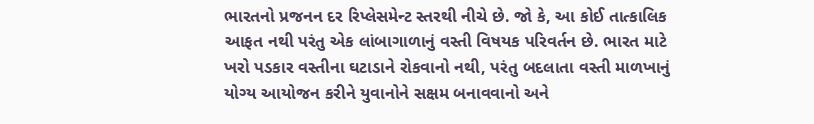ભારતનો પ્રજનન દર રિપ્લેસમેન્ટ સ્તરથી નીચે છે. જો કે, આ કોઈ તાત્કાલિક આફત નથી પરંતુ એક લાંબાગાળાનું વસ્તી વિષયક પરિવર્તન છે. ભારત માટે ખરો પડકાર વસ્તીના ઘટાડાને રોકવાનો નથી, પરંતુ બદલાતા વસ્તી માળખાનું યોગ્ય આયોજન કરીને યુવાનોને સક્ષમ બનાવવાનો અને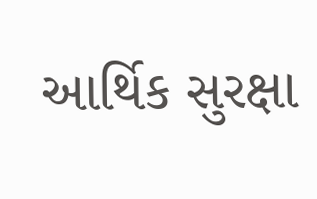આર્થિક સુરક્ષા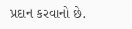પ્રદાન કરવાનો છે.